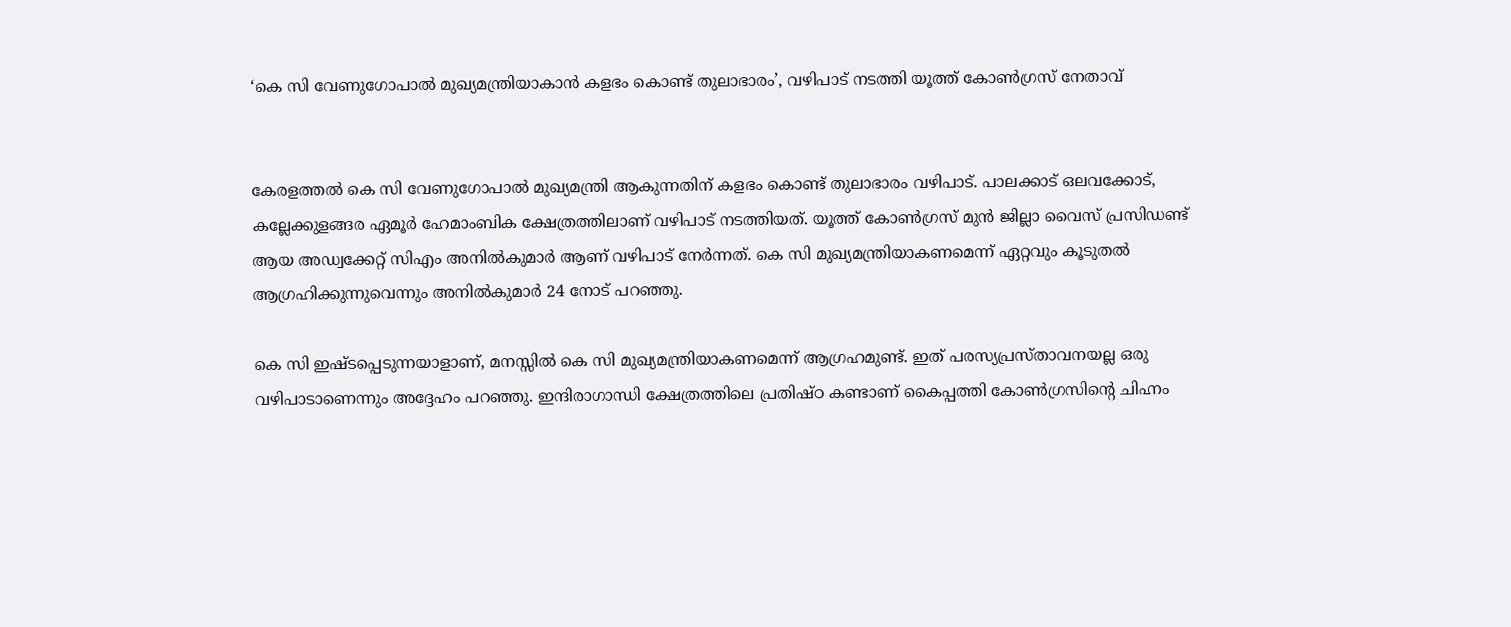‘കെ സി വേണുഗോപാൽ മുഖ്യമന്ത്രിയാകാൻ കളഭം കൊണ്ട് തുലാഭാരം’, വഴിപാട് നടത്തി യൂത്ത് കോൺഗ്രസ് നേതാവ്


കേരളത്തൽ കെ സി വേണുഗോപാൽ മുഖ്യമന്ത്രി ആകുന്നതിന് കളഭം കൊണ്ട് തുലാഭാരം വഴിപാട്. പാലക്കാട് ഒലവക്കോട്, കല്ലേക്കുളങ്ങര ഏമൂർ ഹേമാംബിക ക്ഷേത്രത്തിലാണ് വഴിപാട് നടത്തിയത്. യൂത്ത് കോൺഗ്രസ് മുൻ ജില്ലാ വൈസ് പ്രസിഡണ്ട് ആയ അഡ്വക്കേറ്റ് സിഎം അനിൽകുമാർ ആണ് വഴിപാട് നേർന്നത്. കെ സി മുഖ്യമന്ത്രിയാകണമെന്ന് ഏറ്റവും കൂടുതൽ ആഗ്രഹിക്കുന്നുവെന്നും അനിൽകുമാർ 24 നോട് പറഞ്ഞു.

കെ സി ഇഷ്ടപ്പെടുന്നയാളാണ്, മനസ്സിൽ കെ സി മുഖ്യമന്ത്രിയാകണമെന്ന് ആഗ്രഹമുണ്ട്. ഇത് പരസ്യപ്രസ്താവനയല്ല ഒരു വഴിപാടാണെന്നും അദ്ദേഹം പറഞ്ഞു. ഇന്ദിരാഗാന്ധി ക്ഷേത്രത്തിലെ പ്രതിഷ്ഠ കണ്ടാണ് കൈപ്പത്തി കോൺഗ്രസിന്റെ ചിഹ്നം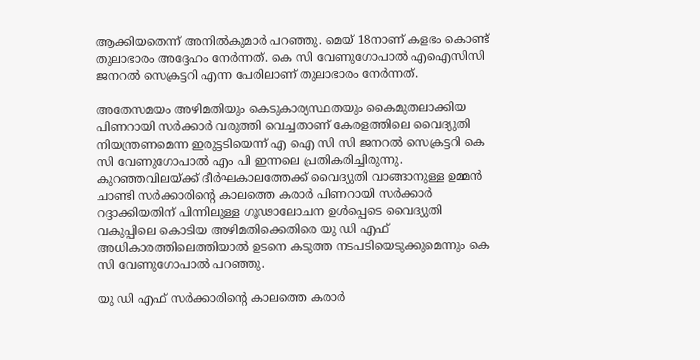ആക്കിയതെന്ന് അനിൽകുമാർ പറഞ്ഞു. മെയ് 18നാണ് കളഭം കൊണ്ട് തുലാഭാരം അദ്ദേഹം നേർന്നത്. കെ സി വേണുഗോപാൽ എഐസിസി ജനറൽ സെക്രട്ടറി എന്ന പേരിലാണ് തുലാഭാരം നേർന്നത്.

അതേസമയം അഴിമതിയും കെടുകാര്യസ്ഥതയും കൈമുതലാക്കിയ പിണറായി സർക്കാർ വരുത്തി വെച്ചതാണ് കേരളത്തിലെ വൈദ്യുതി നിയന്ത്രണമെന്ന ഇരുട്ടടിയെന്ന് എ ഐ സി സി ജനറൽ സെക്രട്ടറി കെ സി വേണുഗോപാൽ എം പി ഇന്നലെ പ്രതികരിച്ചിരുന്നു. കുറഞ്ഞവിലയ്ക്ക് ദീര്‍ഘകാലത്തേക്ക് വൈദ്യുതി വാങ്ങാനുള്ള ഉമ്മന്‍ ചാണ്ടി സര്‍ക്കാരിന്റെ കാലത്തെ കരാര്‍ പിണറായി സർക്കാർ റദ്ദാക്കിയതിന് പിന്നിലുള്ള ഗൂഢാലോചന ഉൾപ്പെടെ വൈദ്യുതി വകുപ്പിലെ കൊടിയ അഴിമതിക്കെതിരെ യു ഡി എഫ് അധികാരത്തിലെത്തിയാൽ ഉടനെ കടുത്ത നടപടിയെടുക്കുമെന്നും കെ സി വേണുഗോപാൽ പറഞ്ഞു.

യു ഡി എഫ് സർക്കാരിന്റെ കാലത്തെ കരാര്‍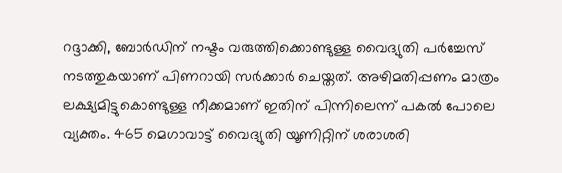റദ്ദാക്കി, ബോർഡിന് നഷ്ടം വരുത്തിക്കൊണ്ടുള്ള വൈദ്യുതി പർച്ചേസ് നടത്തുകയാണ് പിണറായി സർക്കാർ ചെയ്തത്. അഴിമതിപ്പണം മാത്രം ലക്ഷ്യമിട്ടുകൊണ്ടുള്ള നീക്കമാണ് ഇതിന് പിന്നിലെന്ന് പകൽ പോലെ വ്യക്തം. 465 മെഗാവാട്ട് വൈദ്യുതി യൂണിറ്റിന് ശരാശരി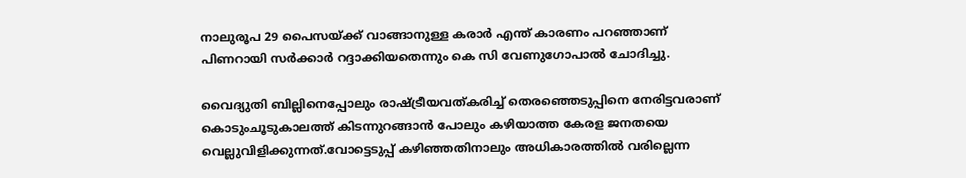നാലുരൂപ 29 പൈസയ്ക്ക് വാങ്ങാനുള്ള കരാർ എന്ത് കാരണം പറഞ്ഞാണ് പിണറായി സര്‍ക്കാര്‍ റദ്ദാക്കിയതെന്നും കെ സി വേണുഗോപാൽ ചോദിച്ചു.

വൈദ്യുതി ബില്ലിനെപ്പോലും രാഷ്ട്രീയവത്കരിച്ച് തെരഞ്ഞെടുപ്പിനെ നേരിട്ടവരാണ് കൊടുംചൂടുകാലത്ത് കിടന്നുറങ്ങാൻ പോലും കഴിയാത്ത കേരള ജനതയെ വെല്ലുവിളിക്കുന്നത്.വോട്ടെടുപ്പ് കഴിഞ്ഞതിനാലും അധികാരത്തിൽ വരില്ലെന്ന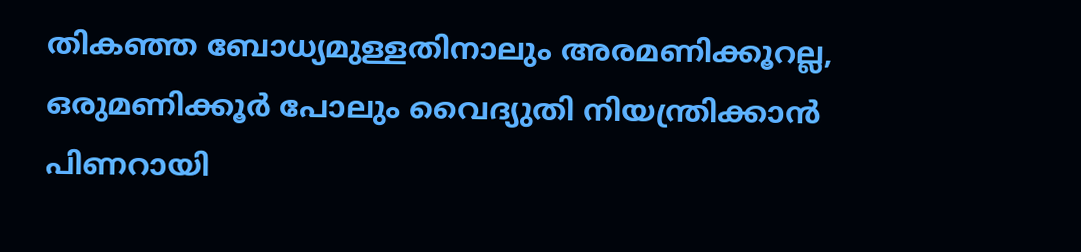തികഞ്ഞ ബോധ്യമുള്ളതിനാലും അരമണിക്കൂറല്ല, ഒരുമണിക്കൂർ പോലും വൈദ്യുതി നിയന്ത്രിക്കാൻ പിണറായി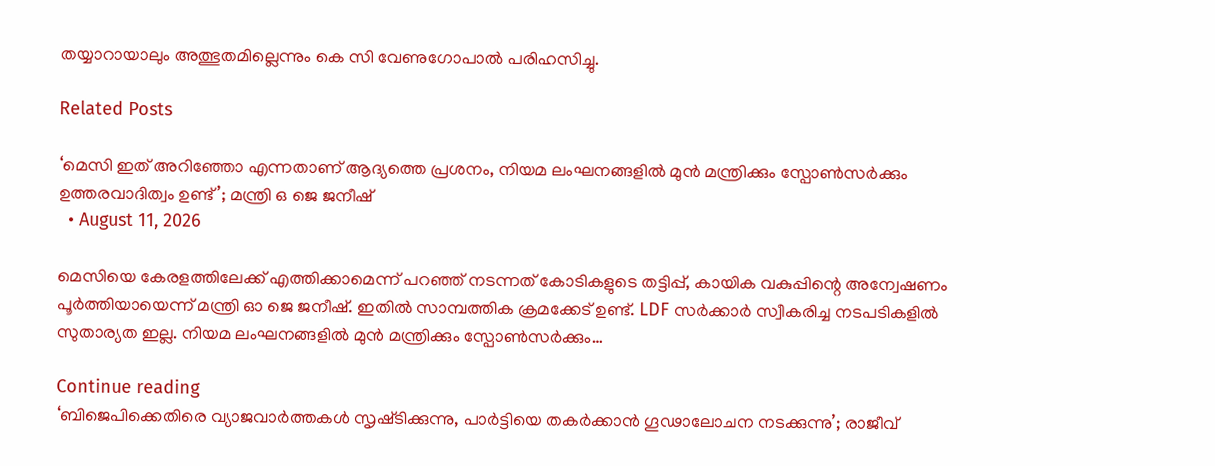തയ്യാറായാലും അത്ഭുതമില്ലെന്നും കെ സി വേണുഗോപാൽ പരിഹസിച്ചു.

Related Posts

‘മെസി ഇത് അറിഞ്ഞോ എന്നതാണ് ആദ്യത്തെ പ്രശനം, നിയമ ലംഘനങ്ങളിൽ മുൻ മന്ത്രിക്കും സ്പോൺസർക്കും ഉത്തരവാദിത്വം ഉണ്ട്’; മന്ത്രി ഒ ജെ ജനീഷ്
  • August 11, 2026

മെസിയെ കേരളത്തിലേക്ക് എത്തിക്കാമെന്ന് പറഞ്ഞ് നടന്നത് കോടികളുടെ തട്ടിപ്പ്, കായിക വകുപ്പിന്റെ അന്വേഷണം പൂർത്തിയായെന്ന് മന്ത്രി ഓ ജെ ജനീഷ്. ഇതിൽ സാമ്പത്തിക ക്രമക്കേട് ഉണ്ട്. LDF സർക്കാർ സ്വീകരിച്ച നടപടികളിൽ സുതാര്യത ഇല്ല. നിയമ ലംഘനങ്ങളിൽ മുൻ മന്ത്രിക്കും സ്പോൺസർക്കും…

Continue reading
‘ബിജെപിക്കെതിരെ വ്യാജവാർത്തകൾ സൃഷ്‌ടിക്കുന്നു, പാർട്ടിയെ തകർക്കാൻ ഗൂഢാലോചന നടക്കുന്നു’; രാജീവ്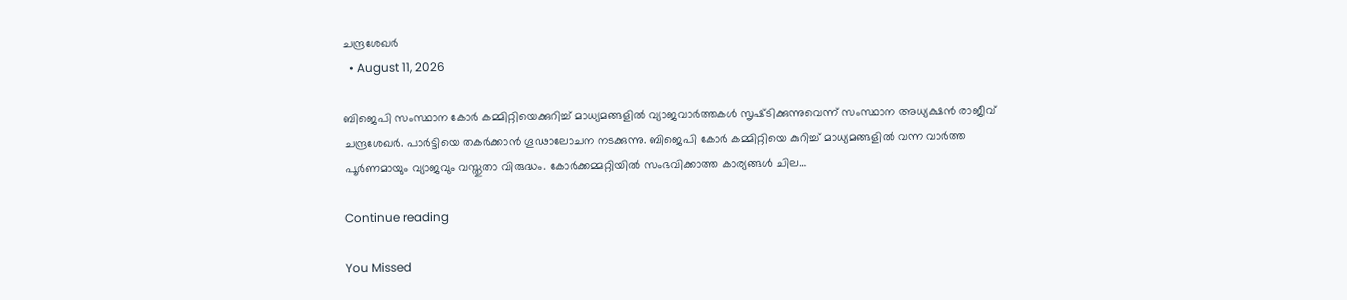ചന്ദ്രശേഖർ
  • August 11, 2026

ബിജെപി സംസ്ഥാന കോർ കമ്മിറ്റിയെക്കുറിച്ച് മാധ്യമങ്ങളിൽ വ്യാജവാർത്തകൾ സൃഷ്‌ടിക്കുന്നുവെന്ന് സംസ്ഥാന അധ്യക്ഷൻ രാജീവ് ചന്ദ്രശേഖർ. പാർട്ടിയെ തകർക്കാൻ ഗൂഢാലോചന നടക്കുന്നു. ബിജെപി കോർ കമ്മിറ്റിയെ കുറിച്ച് മാധ്യമങ്ങളിൽ വന്ന വാർത്ത പൂർണമായും വ്യാജവും വസ്തുതാ വിരുദ്ധം. കോർക്കമ്മറ്റിയിൽ സംഭവിക്കാത്ത കാര്യങ്ങൾ ചില…

Continue reading

You Missed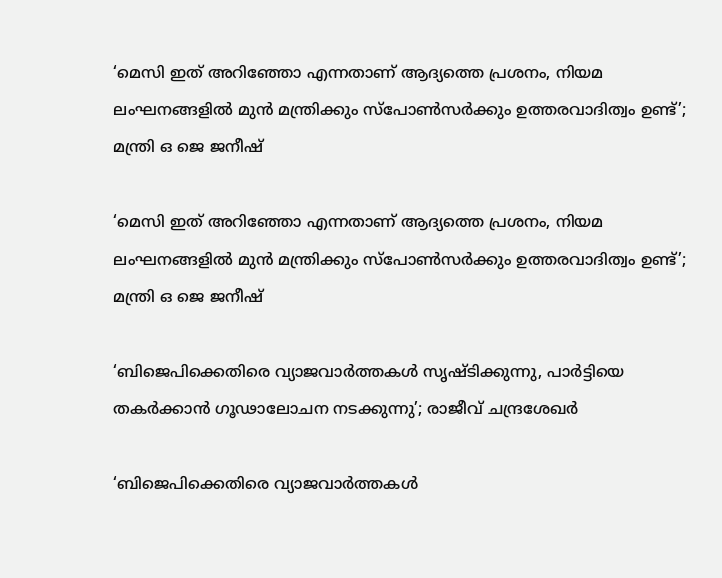‘മെസി ഇത് അറിഞ്ഞോ എന്നതാണ് ആദ്യത്തെ പ്രശനം, നിയമ ലംഘനങ്ങളിൽ മുൻ മന്ത്രിക്കും സ്പോൺസർക്കും ഉത്തരവാദിത്വം ഉണ്ട്’; മന്ത്രി ഒ ജെ ജനീഷ്

‘മെസി ഇത് അറിഞ്ഞോ എന്നതാണ് ആദ്യത്തെ പ്രശനം, നിയമ ലംഘനങ്ങളിൽ മുൻ മന്ത്രിക്കും സ്പോൺസർക്കും ഉത്തരവാദിത്വം ഉണ്ട്’; മന്ത്രി ഒ ജെ ജനീഷ്

‘ബിജെപിക്കെതിരെ വ്യാജവാർത്തകൾ സൃഷ്‌ടിക്കുന്നു, പാർട്ടിയെ തകർക്കാൻ ഗൂഢാലോചന നടക്കുന്നു’; രാജീവ് ചന്ദ്രശേഖർ

‘ബിജെപിക്കെതിരെ വ്യാജവാർത്തകൾ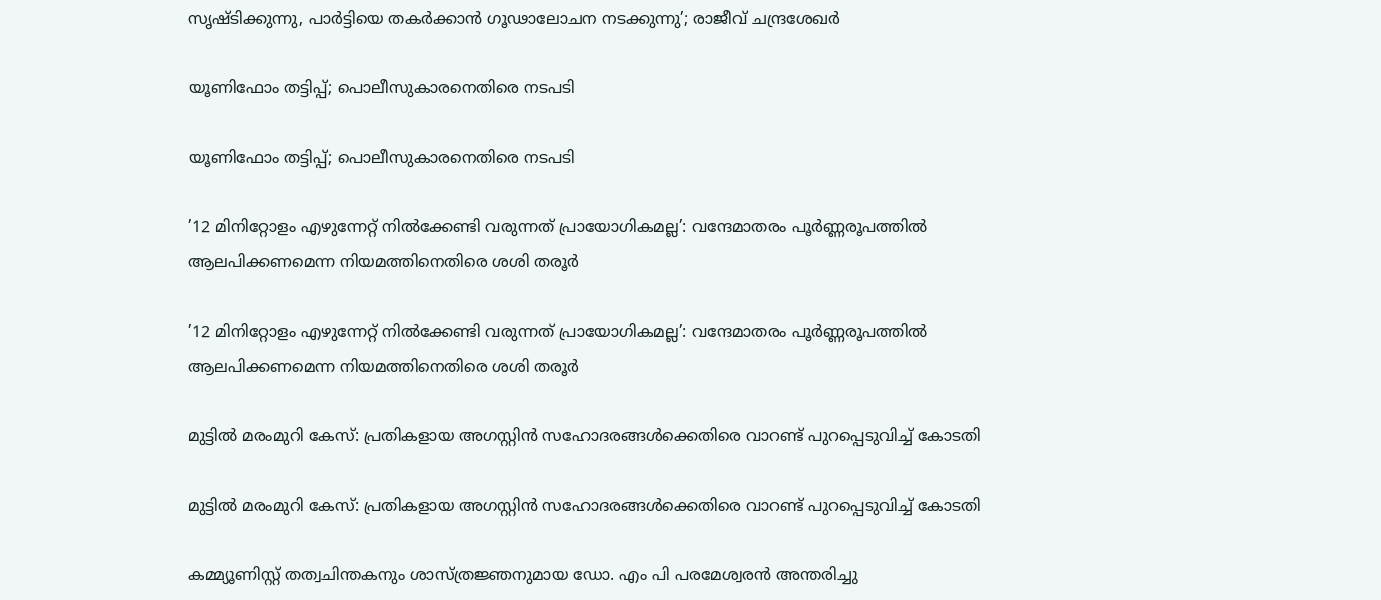സൃഷ്‌ടിക്കുന്നു, പാർട്ടിയെ തകർക്കാൻ ഗൂഢാലോചന നടക്കുന്നു’; രാജീവ് ചന്ദ്രശേഖർ

യൂണിഫോം തട്ടിപ്പ്; പൊലീസുകാരനെതിരെ നടപടി

യൂണിഫോം തട്ടിപ്പ്; പൊലീസുകാരനെതിരെ നടപടി

’12 മിനിറ്റോളം എഴുന്നേറ്റ് നിൽക്കേണ്ടി വരുന്നത് പ്രായോഗികമല്ല’: വന്ദേമാതരം പൂർണ്ണരൂപത്തിൽ ആലപിക്കണമെന്ന നിയമത്തിനെതിരെ ശശി തരൂർ

’12 മിനിറ്റോളം എഴുന്നേറ്റ് നിൽക്കേണ്ടി വരുന്നത് പ്രായോഗികമല്ല’: വന്ദേമാതരം പൂർണ്ണരൂപത്തിൽ ആലപിക്കണമെന്ന നിയമത്തിനെതിരെ ശശി തരൂർ

മുട്ടിൽ മരംമുറി കേസ്: പ്രതികളായ അഗസ്റ്റിൻ സഹോദരങ്ങൾക്കെതിരെ വാറണ്ട് പുറപ്പെടുവിച്ച് കോടതി

മുട്ടിൽ മരംമുറി കേസ്: പ്രതികളായ അഗസ്റ്റിൻ സഹോദരങ്ങൾക്കെതിരെ വാറണ്ട് പുറപ്പെടുവിച്ച് കോടതി

കമ്മ്യൂണിസ്റ്റ് തത്വചിന്തകനും ശാസ്ത്രജ്ഞനുമായ ഡോ. എം പി പരമേശ്വരൻ അന്തരിച്ചു‌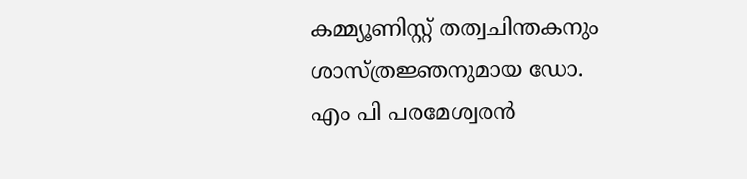കമ്മ്യൂണിസ്റ്റ് തത്വചിന്തകനും ശാസ്ത്രജ്ഞനുമായ ഡോ. എം പി പരമേശ്വരൻ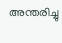അന്തരിച്ചു‌